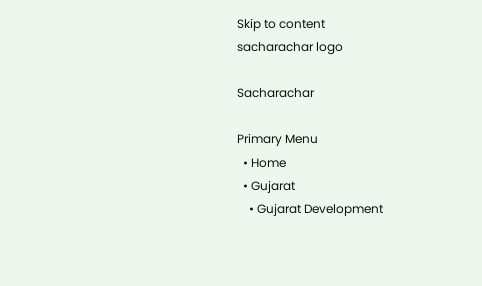Skip to content
sacharachar logo

Sacharachar

Primary Menu
  • Home
  • Gujarat
    • Gujarat Development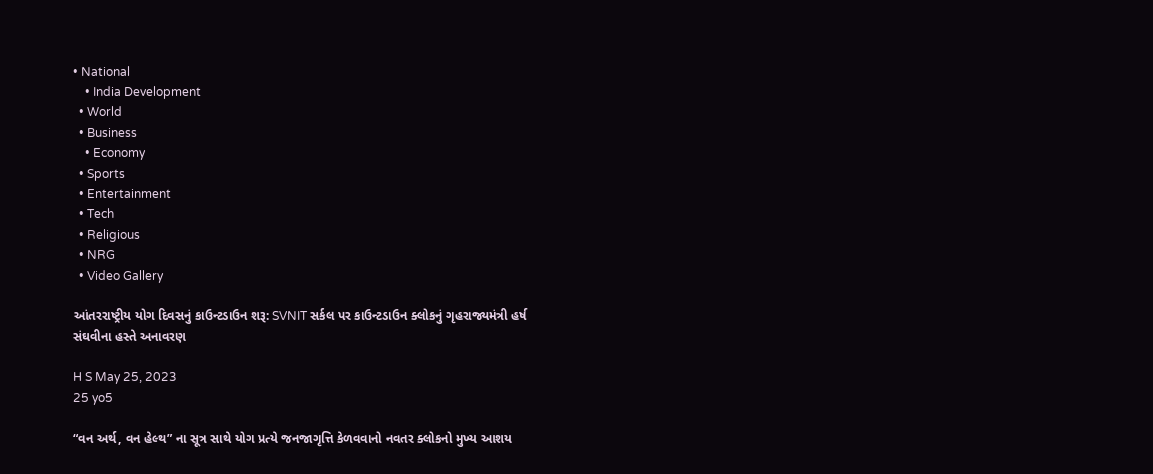• National
    • India Development
  • World
  • Business
    • Economy
  • Sports
  • Entertainment
  • Tech
  • Religious
  • NRG
  • Video Gallery

આંતરરાષ્ટ્રીય યોગ દિવસનું કાઉન્ટડાઉન શરૂ: SVNIT સર્કલ પર કાઉન્ટડાઉન ક્લોકનું ગૃહરાજ્યમંત્રી હર્ષ સંઘવીના હસ્તે અનાવરણ

H S May 25, 2023
25 yo5

“વન અર્થ, વન હેલ્થ” ના સૂત્ર સાથે યોગ પ્રત્યે જનજાગૃત્તિ કેળવવાનો નવતર ક્લોકનો મુખ્ય આશય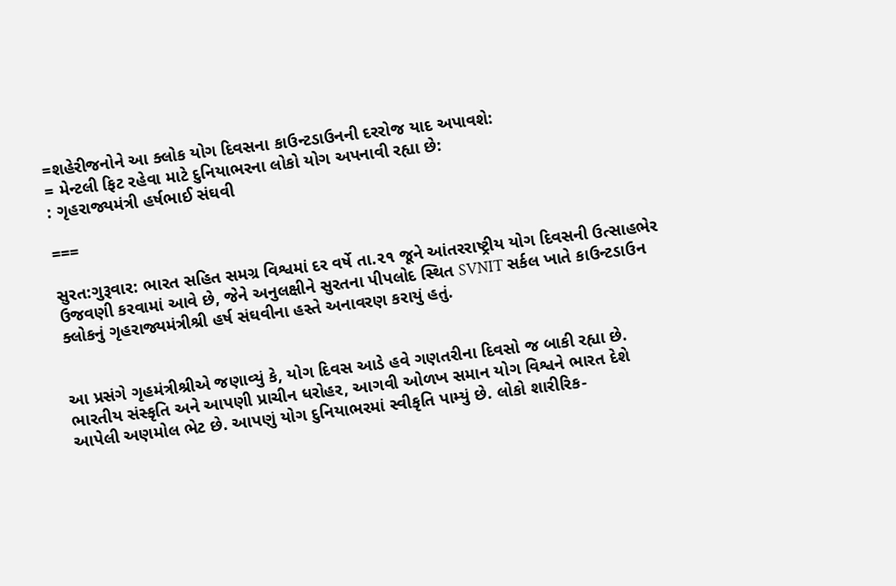=શહેરીજનોને આ ક્લોક યોગ દિવસના કાઉન્ટડાઉનની દરરોજ યાદ અપાવશે:
= મેન્ટલી ફિટ રહેવા માટે દુનિયાભરના લોકો યોગ અપનાવી રહ્યા છે:
: ગૃહરાજ્યમંત્રી હર્ષભાઈ સંઘવી

===

સુરત:ગુરૂવાર: ભારત સહિત સમગ્ર વિશ્વમાં દર વર્ષે તા.૨૧ જૂને આંતરરાષ્ટ્રીય યોગ દિવસની ઉત્સાહભેર ઉજવણી કરવામાં આવે છે, જેને અનુલક્ષીને સુરતના પીપલોદ સ્થિત SVNIT સર્કલ ખાતે કાઉન્ટડાઉન ક્લોકનું ગૃહરાજ્યમંત્રીશ્રી હર્ષ સંઘવીના હસ્તે અનાવરણ કરાયું હતું.


આ પ્રસંગે ગૃહમંત્રીશ્રીએ જણાવ્યું કે, યોગ દિવસ આડે હવે ગણતરીના દિવસો જ બાકી રહ્યા છે. ભારતીય સંસ્કૃતિ અને આપણી પ્રાચીન ધરોહર, આગવી ઓળખ સમાન યોગ વિશ્વને ભારત દેશે આપેલી અણમોલ ભેટ છે. આપણું યોગ દુનિયાભરમાં સ્વીકૃતિ પામ્યું છે. લોકો શારીરિક-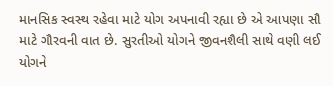માનસિક સ્વસ્થ રહેવા માટે યોગ અપનાવી રહ્યા છે એ આપણા સૌ માટે ગૌરવની વાત છે. સુરતીઓ યોગને જીવનશૈલી સાથે વણી લઈ યોગને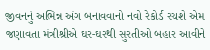જીવનનું અભિન્ન અંગ બનાવવાનો નવો રેકોર્ડ રચશે એમ જણાવતા મંત્રીશ્રીએ ઘર-ઘરથી સુરતીઓ બહાર આવીને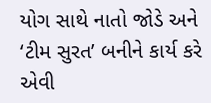યોગ સાથે નાતો જોડે અને ‘ટીમ સુરત’ બનીને કાર્ય કરે એવી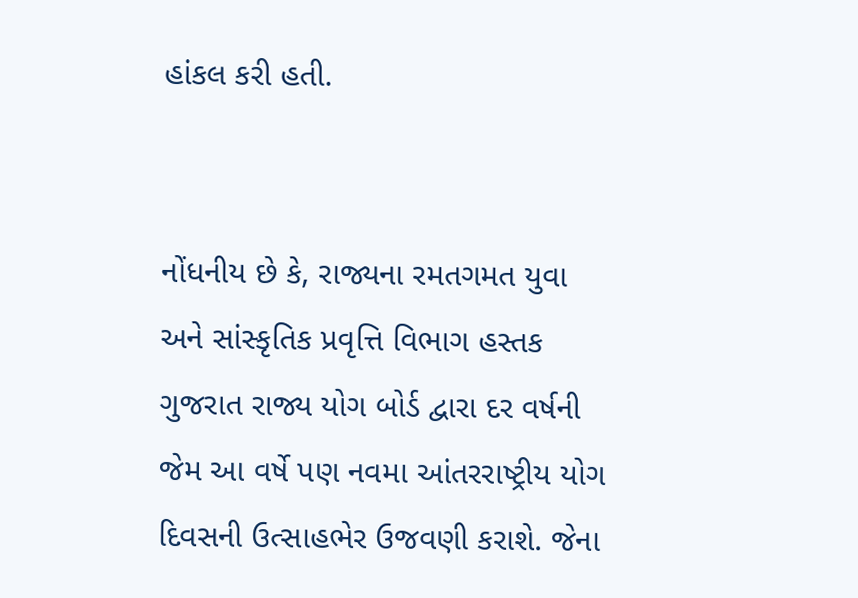હાંકલ કરી હતી.


નોંધનીય છે કે, રાજ્યના રમતગમત યુવા અને સાંસ્કૃતિક પ્રવૃત્તિ વિભાગ હસ્તક ગુજરાત રાજ્ય યોગ બોર્ડ દ્વારા દર વર્ષની જેમ આ વર્ષે પણ નવમા આંતરરાષ્ટ્રીય યોગ દિવસની ઉત્સાહભેર ઉજવણી કરાશે. જેના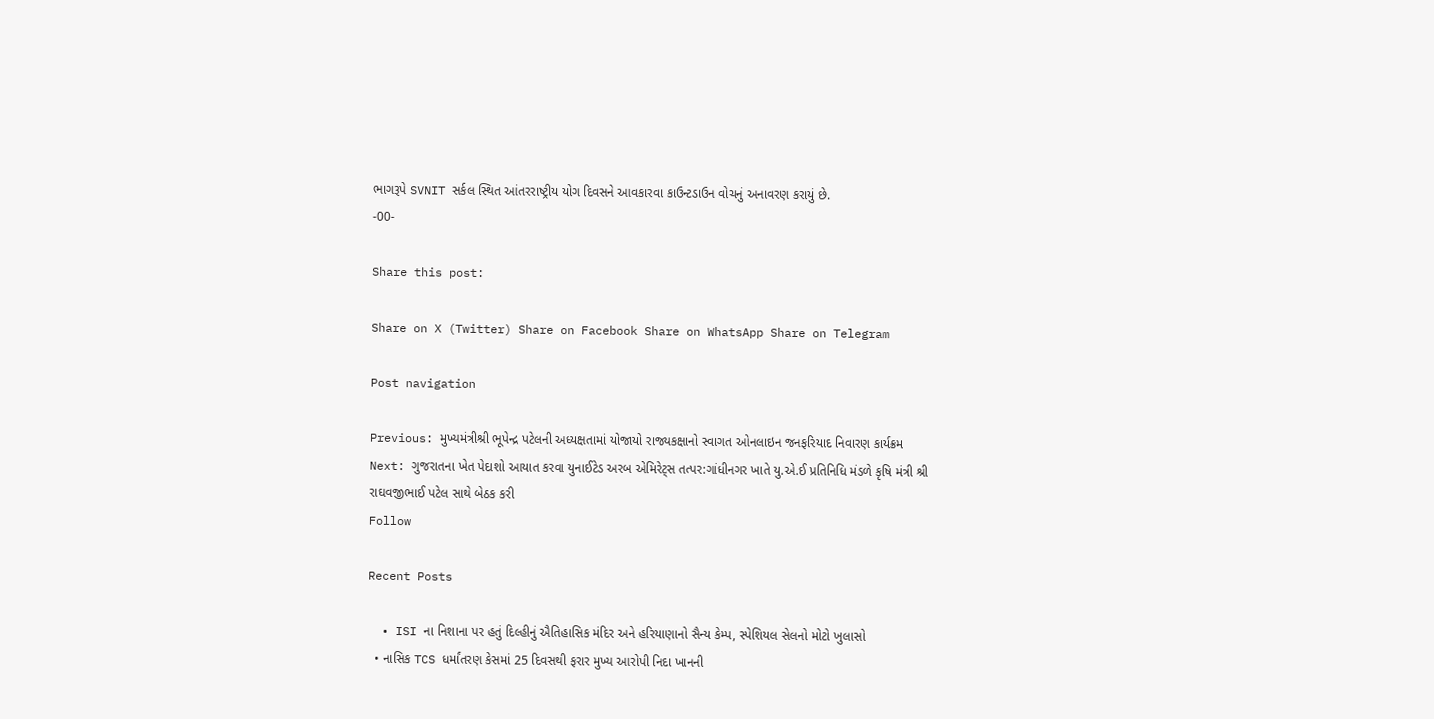ભાગરૂપે SVNIT સર્કલ સ્થિત આંતરરાષ્ટ્રીય યોગ દિવસને આવકારવા કાઉન્ટડાઉન વોચનું અનાવરણ કરાયું છે.
-00-

Share this post:

Share on X (Twitter) Share on Facebook Share on WhatsApp Share on Telegram

Post navigation

Previous: મુખ્યમંત્રીશ્રી ભૂપેન્દ્ર પટેલની અધ્યક્ષતામાં યોજાયો રાજ્યકક્ષાનો સ્વાગત ઓનલાઇન જનફરિયાદ નિવારણ કાર્યક્રમ
Next: ગુજરાતના ખેત પેદાશો આયાત કરવા યુનાઈટેડ અરબ એમિરેટ્સ તત્પર:ગાંધીનગર ખાતે યુ.એ.ઈ પ્રતિનિધિ મંડળે કૃષિ મંત્રી શ્રી રાઘવજીભાઈ પટેલ સાથે બેઠક કરી
Follow

Recent Posts

  • ISI ના નિશાના પર હતું દિલ્હીનું ઐતિહાસિક મંદિર અને હરિયાણાનો સૈન્ય કેમ્પ, સ્પેશિયલ સેલનો મોટો ખુલાસો
  • નાસિક TCS ધર્માંતરણ કેસમાં 25 દિવસથી ફરાર મુખ્ય આરોપી નિદા ખાનની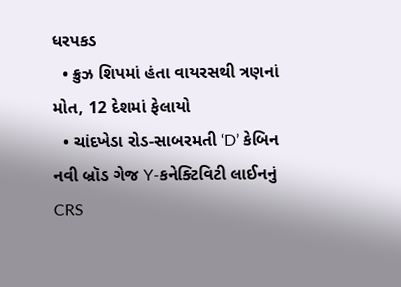ધરપકડ
  • ક્રુઝ શિપમાં હંતા વાયરસથી ત્રણનાં મોત, 12 દેશમાં ફેલાયો
  • ચાંદખેડા રોડ-સાબરમતી ‘D’ કેબિન નવી બ્રૉડ ગેજ Y-કનેક્ટિવિટી લાઈનનું CRS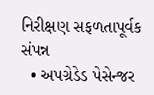નિરીક્ષણ સફળતાપૂર્વક સંપન્ન
  • અપગ્રેડેડ પેસેન્જર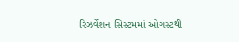રિઝર્વેશન સિસ્ટમમાં ઓગસ્ટથી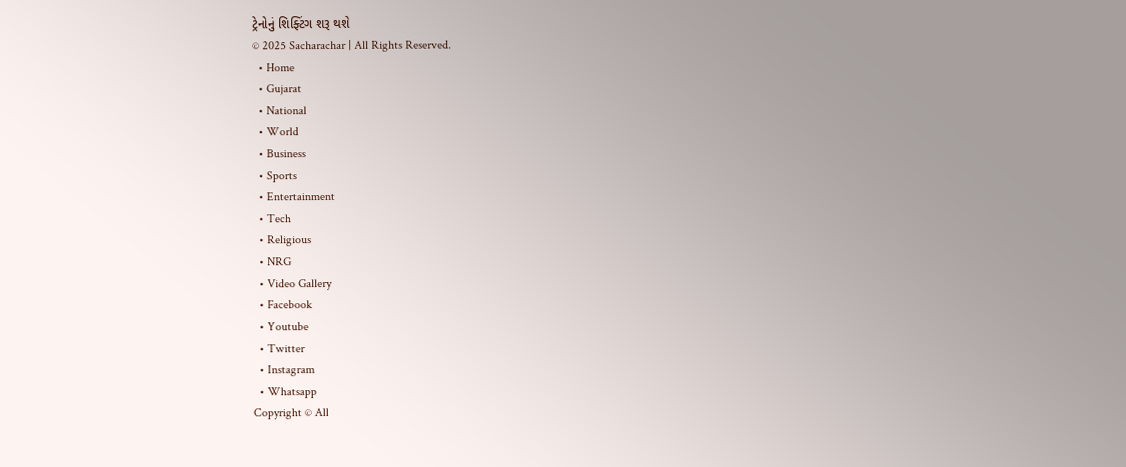ટ્રેનોનું શિફ્ટિંગ શરૂ થશે
© 2025 Sacharachar | All Rights Reserved.
  • Home
  • Gujarat
  • National
  • World
  • Business
  • Sports
  • Entertainment
  • Tech
  • Religious
  • NRG
  • Video Gallery
  • Facebook
  • Youtube
  • Twitter
  • Instagram
  • Whatsapp
Copyright © All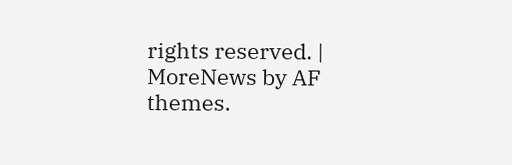rights reserved. | MoreNews by AF themes.